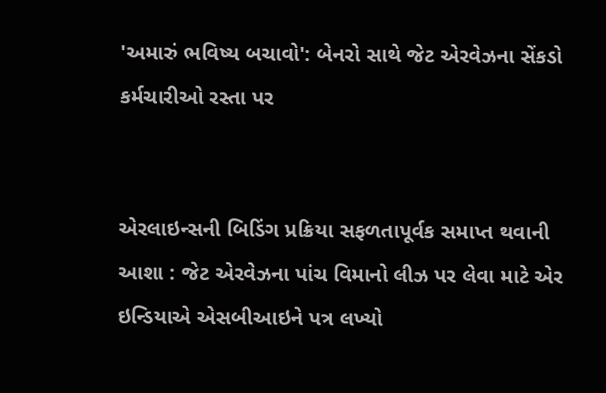'અમારું ભવિષ્ય બચાવો': બેનરો સાથે જેટ એરવેઝના સેંકડો કર્મચારીઓ રસ્તા પર


એરલાઇન્સની બિડિંગ પ્રક્રિયા સફળતાપૂર્વક સમાપ્ત થવાની આશા : જેટ એરવેઝના પાંચ વિમાનો લીઝ પર લેવા માટે એર ઇન્ડિયાએ એસબીઆઇને પત્ર લખ્યો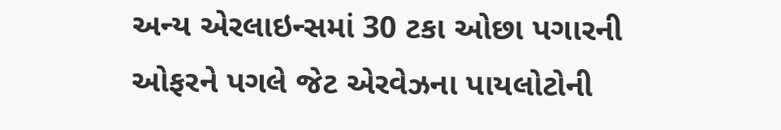અન્ય એરલાઇન્સમાં 30 ટકા ઓછા પગારની ઓફરને પગલે જેટ એરવેઝના પાયલોટોની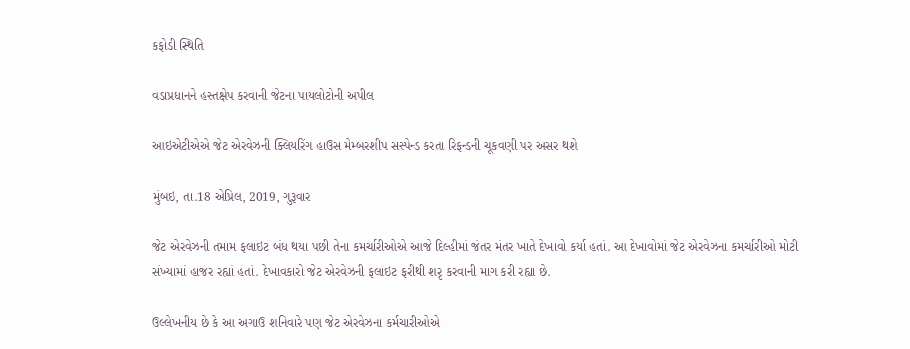કફોડી સ્થિતિ

વડાપ્રધાનને હસ્તક્ષેપ કરવાની જેટના પાયલોટોની અપીલ

આઇએટીએએ જેટ એરવેઝની ક્લિયરિંગ હાઉસ મેમ્બરશીપ સસ્પેન્ડ કરતા રિફન્ડની ચૂકવણી પર અસર થશે

મુંબઇ, તા.18 એપ્રિલ, 2019, ગુરૂવાર

જેટ એરવેઝની તમામ ફલાઇટ બંધ થયા પછી તેના કમર્ચારીઓએ આજે દિલ્હીમાં જંતર મંતર ખાતે દેખાવો કર્યા હતાં. આ દેખાવોમાં જેટ એરવેઝના કમર્ચારીઓ મોટી સંખ્યામાં હાજર રહ્યાં હતાં. દેખાવકારો જેટ એરવેઝની ફલાઇટ ફરીથી શરૃ કરવાની માગ કરી રહ્યા છે.

ઉલ્લેખનીય છે કે આ અગાઉ શનિવારે પણ જેટ એરવેઝના કર્મચારીઓએ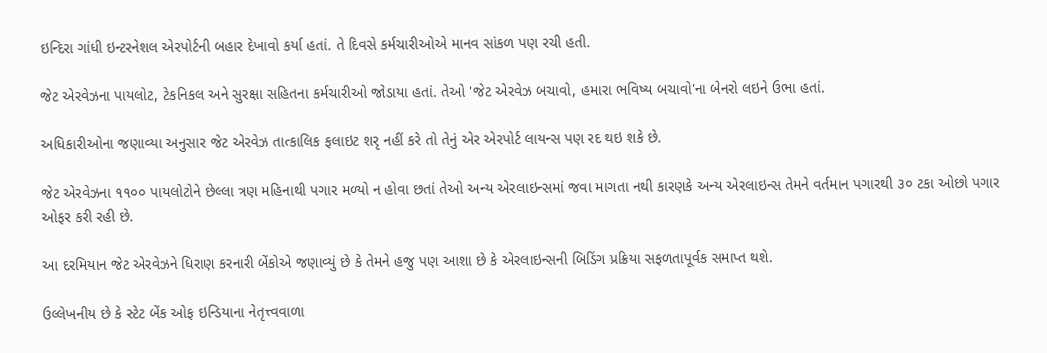ઇન્દિરા ગાંધી ઇન્ટરનેશલ એરપોર્ટની બહાર દેખાવો કર્યા હતાં. તે દિવસે કર્મચારીઓએ માનવ સાંકળ પણ રચી હતી.

જેટ એરવેઝના પાયલોટ, ટેકનિકલ અને સુરક્ષા સહિતના કર્મચારીઓ જોડાયા હતાં. તેઓ 'જેટ એરવેઝ બચાવો, હમારા ભવિષ્ય બચાવો'ના બેનરો લઇને ઉભા હતાં.

અધિકારીઓના જણાવ્યા અનુસાર જેટ એરવેઝ તાત્કાલિક ફલાઇટ શરૃ નહીં કરે તો તેનું એર એરપોર્ટ લાયન્સ પણ રદ થઇ શકે છે.

જેટ એરવેઝના ૧૧૦૦ પાયલોટોને છેલ્લા ત્રણ મહિનાથી પગાર મળ્યો ન હોવા છતાં તેઓ અન્ય એરલાઇન્સમાં જવા માગતા નથી કારણકે અન્ય એરલાઇન્સ તેમને વર્તમાન પગારથી ૩૦ ટકા ઓછો પગાર ઓફર કરી રહી છે.

આ દરમિયાન જેટ એરવેઝને ધિરાણ કરનારી બેંકોએ જણાવ્યું છે કે તેમને હજુ પણ આશા છે કે એરલાઇન્સની બિડિંગ પ્રક્રિયા સફળતાપૂર્વક સમાપ્ત થશે.

ઉલ્લેખનીય છે કે સ્ટેટ બેંક ઓફ ઇન્ડિયાના નેતૃત્ત્વવાળા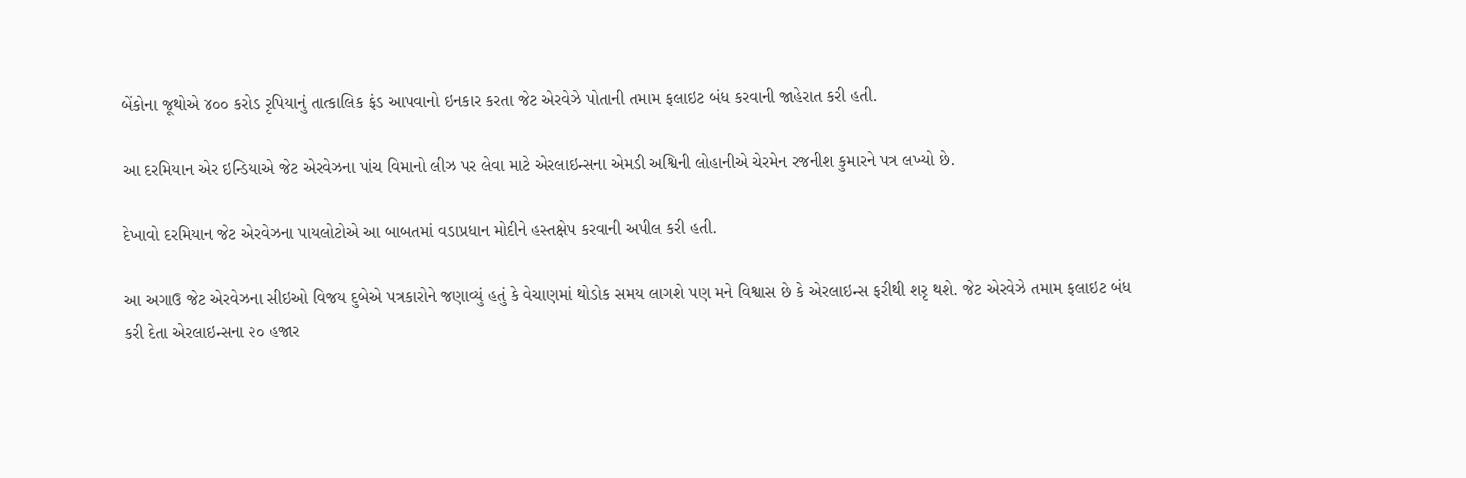બેંકોના જૂથોએ ૪૦૦ કરોડ રૃપિયાનું તાત્કાલિક ફંડ આપવાનો ઇનકાર કરતા જેટ એરવેઝે પોતાની તમામ ફલાઇટ બંધ કરવાની જાહેરાત કરી હતી.

આ દરમિયાન એર ઇન્ડિયાએ જેટ એરવેઝના પાંચ વિમાનો લીઝ પર લેવા માટે એરલાઇન્સના એમડી અશ્વિની લોહાનીએ ચેરમેન રજનીશ કુમારને પત્ર લખ્યો છે.

દેખાવો દરમિયાન જેટ એરવેઝના પાયલોટોએ આ બાબતમાં વડાપ્રધાન મોદીને હસ્તક્ષેપ કરવાની અપીલ કરી હતી.

આ અગાઉ જેટ એરવેઝના સીઇઓ વિજય દુબેએ પત્રકારોને જણાવ્યું હતું કે વેચાણમાં થોડોક સમય લાગશે પણ મને વિશ્વાસ છે કે એરલાઇન્સ ફરીથી શરૃ થશે. જેટ એરવેઝે તમામ ફલાઇટ બંધ કરી દેતા એરલાઇન્સના ૨૦ હજાર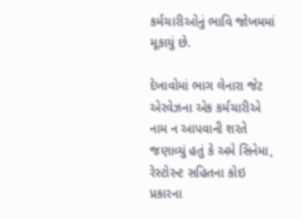કર્મચારીઓનું ભાવિ જોખમમાં મૂકાયું છે.

દેખાવોમાં ભાગ લેનારા જેટ એરવેઝના એક કર્મચારીએ નામ ન આપવાની શરતે જણાવ્યું હતું કે અમે સિનેમા, રેસ્ટોરન્ટ સહિતના કોઇ પ્રકારના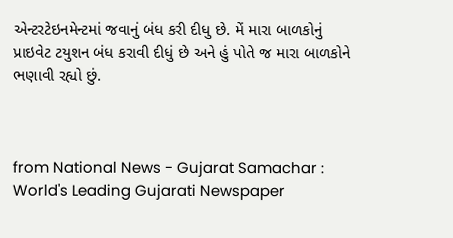એન્ટરટેઇનમેન્ટમાં જવાનું બંધ કરી દીધુ છે. મેં મારા બાળકોનું પ્રાઇવેટ ટયુશન બંધ કરાવી દીધું છે અને હું પોતે જ મારા બાળકોને ભણાવી રહ્યો છું.



from National News - Gujarat Samachar : World's Leading Gujarati Newspaper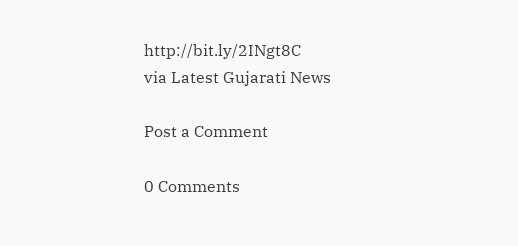http://bit.ly/2INgt8C
via Latest Gujarati News

Post a Comment

0 Comments